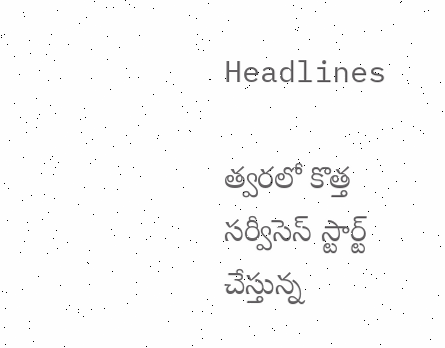Headlines

త్వరలో కొత్త సర్వీసెస్ స్టార్ట్‌ చేస్తున్న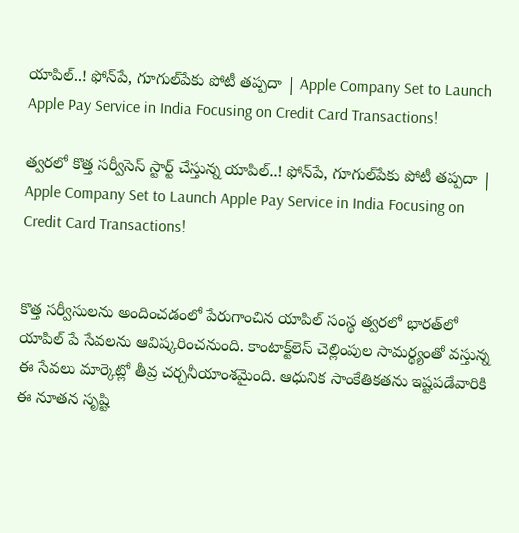యాపిల్..! ఫోన్‌పే, గూగుల్‌పేకు పోటీ తప్పదా | Apple Company Set to Launch Apple Pay Service in India Focusing on Credit Card Transactions!

త్వరలో కొత్త సర్వీసెస్ స్టార్ట్‌ చేస్తున్న యాపిల్..! ఫోన్‌పే, గూగుల్‌పేకు పోటీ తప్పదా | Apple Company Set to Launch Apple Pay Service in India Focusing on Credit Card Transactions!


కొత్త సర్వీసులను అందించడంలో పేరుగాంచిన యాపిల్ సంస్థ త్వరలో భారత్‌లో యాపిల్ పే సేవలను ఆవిష్కరించనుంది. కాంటాక్ట్‌లెస్ చెల్లింపుల సామర్థ్యంతో వస్తున్న ఈ సేవలు మార్కెట్లో తీవ్ర చర్చనీయాంశమైంది. ఆధునిక సాంకేతికతను ఇష్టపడేవారికి ఈ నూతన సృష్టి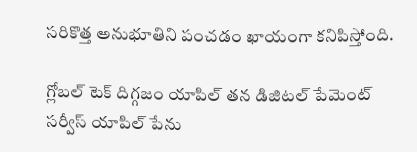సరికొత్త అనుభూతిని పంచడం ఖాయంగా కనిపిస్తోంది.

గ్లోబల్ టెక్ దిగ్గజం యాపిల్ తన డిజిటల్ పేమెంట్ సర్వీస్ యాపిల్ పేను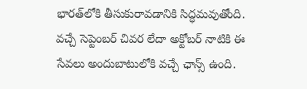భారత్‌లోకి తీసుకురావడానికి సిద్ధమవుతోంది. వచ్చే సెప్టెంబర్ చివర లేదా అక్టోబర్ నాటికి ఈ సేవలు అందుబాటులోకి వచ్చే ఛాన్స్ ఉంది.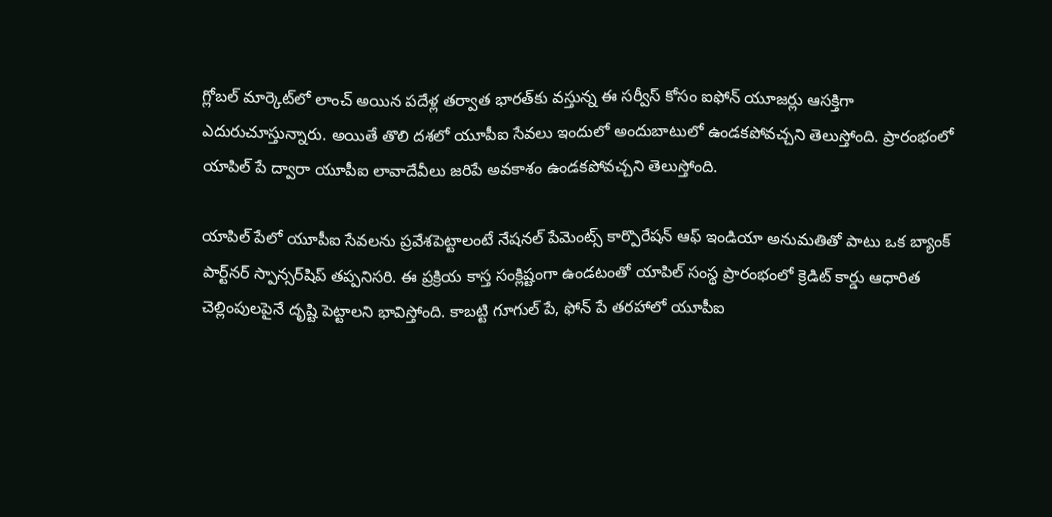గ్లోబల్ మార్కెట్‌లో లాంచ్ అయిన పదేళ్ల తర్వాత భారత్‌కు వస్తున్న ఈ సర్వీస్ కోసం ఐఫోన్ యూజర్లు ఆసక్తిగా ఎదురుచూస్తున్నారు. అయితే తొలి దశలో యూపీఐ సేవలు ఇందులో అందుబాటులో ఉండకపోవచ్చని తెలుస్తోంది. ప్రారంభంలో యాపిల్ పే ద్వారా యూపీఐ లావాదేవీలు జరిపే అవకాశం ఉండకపోవచ్చని తెలుస్తోంది.

యాపిల్ పే‌లో యూపీఐ సేవలను ప్రవేశపెట్టాలంటే నేషనల్ పేమెంట్స్ కార్పొరేషన్ ఆఫ్ ఇండియా అనుమతితో పాటు ఒక బ్యాంక్ పార్ట్‌నర్ స్పాన్సర్‌షిప్ తప్పనిసరి. ఈ ప్రక్రియ కాస్త సంక్లిష్టంగా ఉండటంతో యాపిల్ సంస్థ ప్రారంభంలో క్రెడిట్ కార్డు ఆధారిత చెల్లింపులపైనే దృష్టి పెట్టాలని భావిస్తోంది. కాబట్టి గూగుల్ పే, ఫోన్ పే తరహాలో యూపీఐ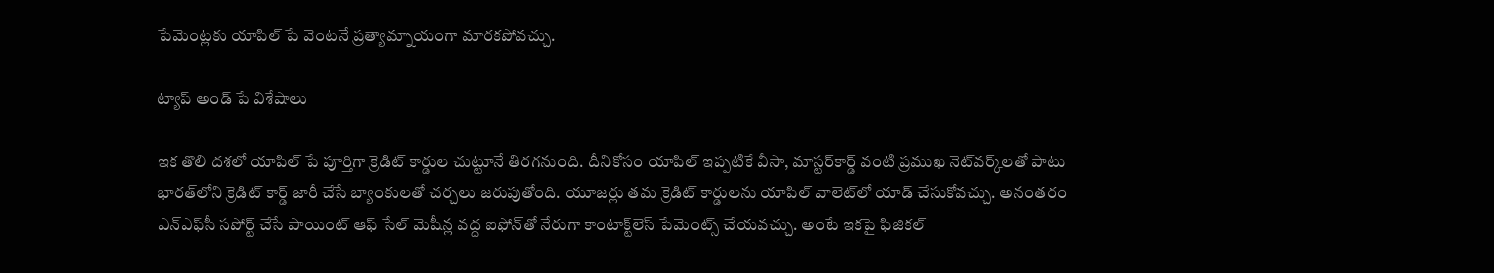పేమెంట్లకు యాపిల్ పే వెంటనే ప్రత్యామ్నాయంగా మారకపోవచ్చు.

ట్యాప్ అండ్ పే విశేషాలు

ఇక తొలి దశలో యాపిల్ పే పూర్తిగా క్రెడిట్ కార్డుల చుట్టూనే తిరగనుంది. దీనికోసం యాపిల్ ఇప్పటికే వీసా, మాస్టర్‌కార్డ్ వంటి ప్రముఖ నెట్‌వర్క్‌లతో పాటు భారత్‌లోని క్రెడిట్ కార్డ్ జారీ చేసే బ్యాంకులతో చర్చలు జరుపుతోంది. యూజర్లు తమ క్రెడిట్ కార్డులను యాపిల్ వాలెట్‌లో యాడ్ చేసుకోవచ్చు. అనంతరం ఎన్‌ఎఫ్‌సీ సపోర్ట్ చేసే పాయింట్ ఆఫ్ సేల్ మెషీన్ల వద్ద ఐఫోన్‌తో నేరుగా కాంటాక్ట్‌లెస్ పేమెంట్స్ చేయవచ్చు. అంటే ఇకపై ఫిజికల్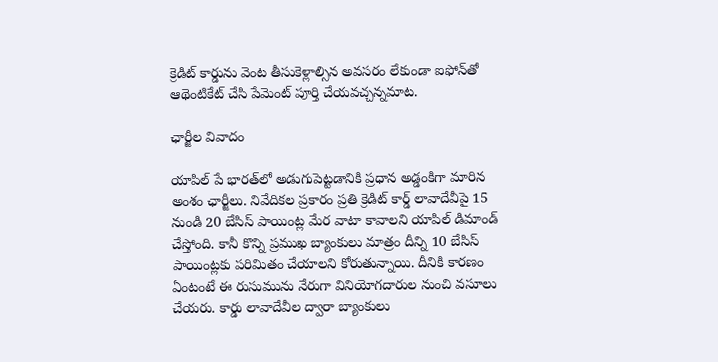క్రెడిట్ కార్డును వెంట తీసుకెళ్లాల్సిన అవసరం లేకుండా ఐఫోన్‌తో ఆథెంటికేట్ చేసి పేమెంట్ పూర్తి చేయవచ్చన్నమాట.

ఛార్జీల వివాదం

యాపిల్ పే భారత్‌లో అడుగుపెట్టడానికి ప్రధాన అడ్డంకిగా మారిన అంశం ఛార్జీలు. నివేదికల ప్రకారం ప్రతి క్రెడిట్ కార్డ్ లావాదేవీపై 15 నుండి 20 బేసిస్ పాయింట్ల మేర వాటా కావాలని యాపిల్ డిమాండ్ చేస్తోంది. కానీ కొన్ని ప్రముఖ బ్యాంకులు మాత్రం దీన్ని 10 బేసిస్ పాయింట్లకు పరిమితం చేయాలని కోరుతున్నాయి. దీనికి కారణం ఏంటంటే ఈ రుసుమును నేరుగా వినియోగదారుల నుంచి వసూలు చేయరు. కార్డు లావాదేవీల ద్వారా బ్యాంకులు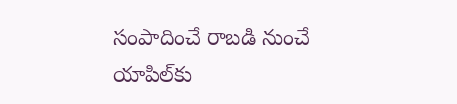సంపాదించే రాబడి నుంచే యాపిల్‌కు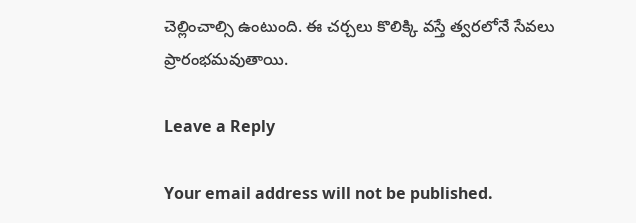చెల్లించాల్సి ఉంటుంది. ఈ చర్చలు కొలిక్కి వస్తే త్వరలోనే సేవలు ప్రారంభమవుతాయి.

Leave a Reply

Your email address will not be published.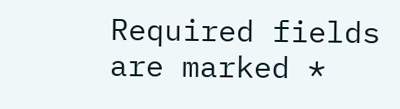Required fields are marked *